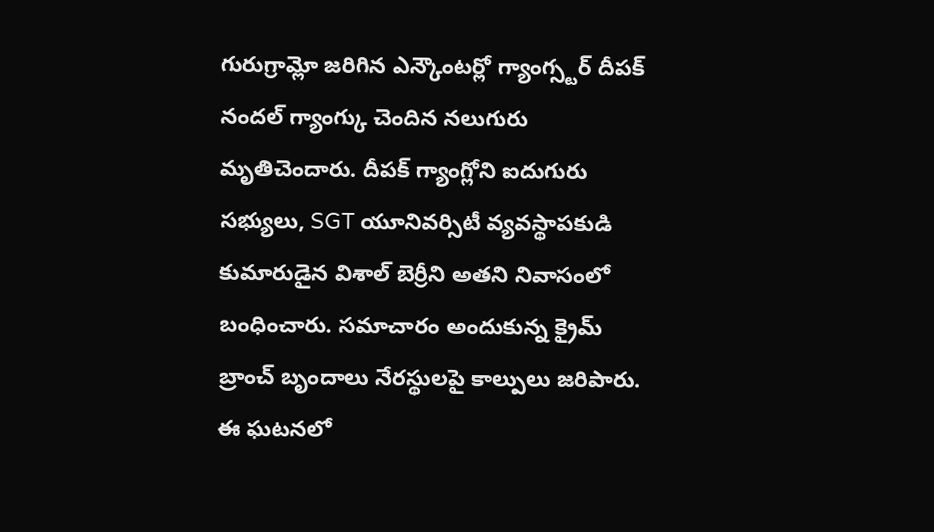గురుగ్రామ్లో జరిగిన ఎన్కౌంటర్లో గ్యాంగ్స్టర్ దీపక్ నందల్ గ్యాంగ్కు చెందిన నలుగురు మృతిచెందారు. దీపక్ గ్యాంగ్లోని ఐదుగురు సభ్యులు, SGT యూనివర్సిటీ వ్యవస్థాపకుడి కుమారుడైన విశాల్ బెర్రీని అతని నివాసంలో బంధించారు. సమాచారం అందుకున్న క్రైమ్ బ్రాంచ్ బృందాలు నేరస్థులపై కాల్పులు జరిపారు. ఈ ఘటనలో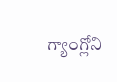గ్యాంగ్లోని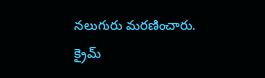నలుగురు మరణించారు.
క్రైమ్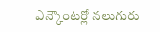ఎన్కౌంటర్లో నలుగురు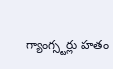గ్యాంగ్స్టర్లు హతం